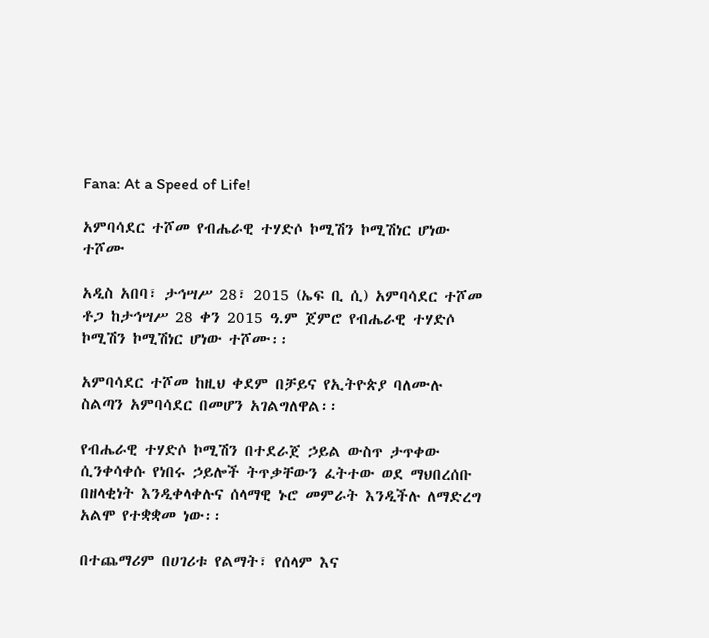Fana: At a Speed of Life!

አምባሳደር ተሾመ የብሔራዊ ተሃድሶ ኮሚሽን ኮሚሽነር ሆነው ተሾሙ

አዲስ አበባ፣ ታኅሣሥ 28፣ 2015 (ኤፍ ቢ ሲ) አምባሳደር ተሾመ ቶጋ ከታኅሣሥ 28 ቀን 2015 ዓ.ም ጀምሮ የብሔራዊ ተሃድሶ ኮሚሽን ኮሚሽነር ሆነው ተሾሙ፡፡

አምባሳደር ተሾመ ከዚህ ቀደም በቻይና የኢትዮጵያ ባለሙሉ ስልጣን አምባሳደር በመሆን አገልግለዋል፡፡

የብሔራዊ ተሃድሶ ኮሚሽን በተደራጀ ኃይል ውስጥ ታጥቀው ሲንቀሳቀሱ የነበሩ ኃይሎች ትጥቃቸውን ፈትተው ወደ ማህበረሰቡ በዘላቂነት እንዲቀላቀሉና ሰላማዊ ኑሮ መምራት እንዲችሉ ለማድረግ አልሞ የተቋቋመ ነው፡፡

በተጨማሪም በሀገሪቱ የልማት፣ የሰላም እና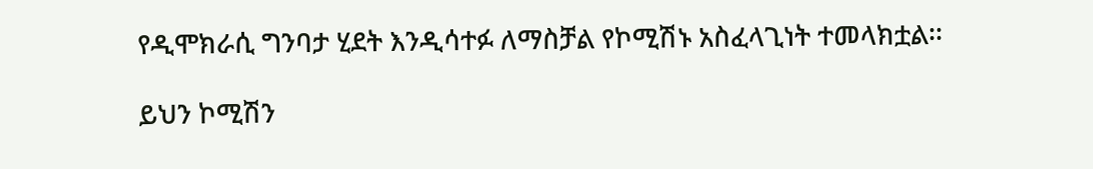የዲሞክራሲ ግንባታ ሂደት እንዲሳተፉ ለማስቻል የኮሚሽኑ አስፈላጊነት ተመላክቷል፡፡

ይህን ኮሚሽን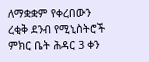ለማቋቋም የቀረበውን ረቂቅ ደንብ የሚኒስትሮች ምክር ቤት ሕዳር 3 ቀን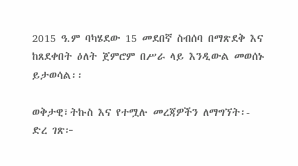2015 ዓ.ም ባካሄደው 15 መደበኛ ስብሰባ በማጽደቅ እና ከጸደቀበት ዕለት ጀምሮም በሥራ ላይ እንዲውል መወሰኑ ይታወሳል፡፡

ወቅታዊ፣ትኩስ እና የተሟሉ መረጃዎችን ለማግኘት፡-
ድረ ገጽ፦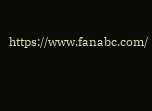https://www.fanabc.com/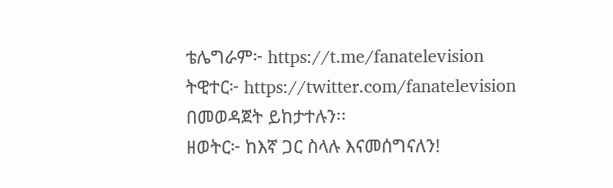ቴሌግራም፦ https://t.me/fanatelevision
ትዊተር፦ https://twitter.com/fanatelevision በመወዳጀት ይከታተሉን፡፡
ዘወትር፦ ከእኛ ጋር ስላሉ እናመሰግናለን!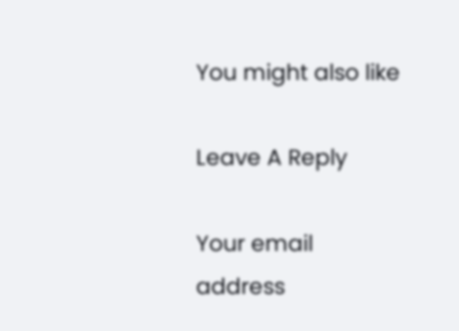You might also like

Leave A Reply

Your email address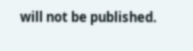will not be published.